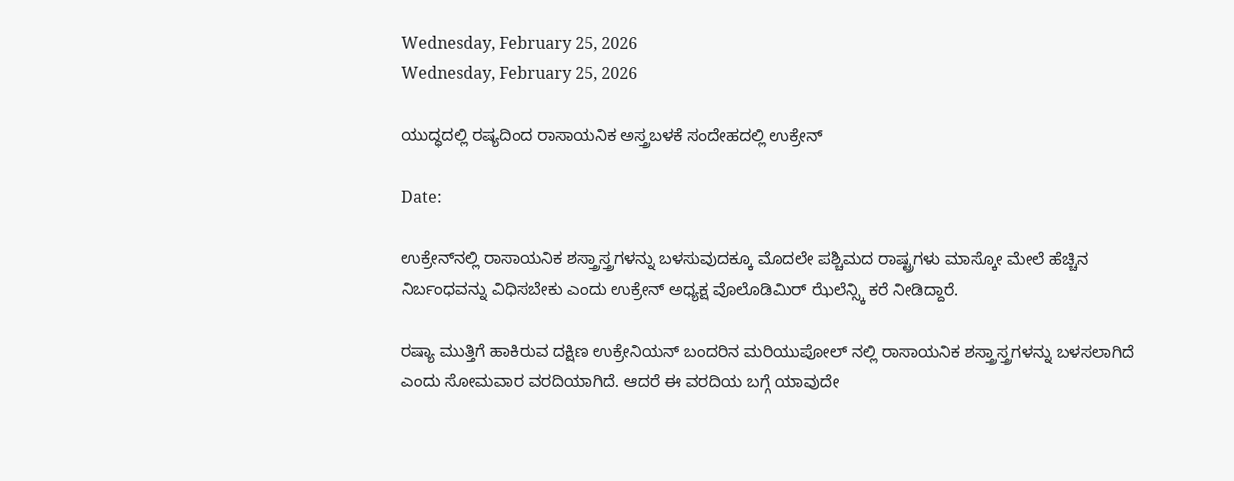Wednesday, February 25, 2026
Wednesday, February 25, 2026

ಯುದ್ಧದಲ್ಲಿ ರಷ್ಯದಿಂದ ರಾಸಾಯನಿಕ ಅಸ್ತ್ರಬಳಕೆ ಸಂದೇಹದಲ್ಲಿ ಉಕ್ರೇನ್

Date:

ಉಕ್ರೇನ್‌ನಲ್ಲಿ ರಾಸಾಯನಿಕ ಶಸ್ತ್ರಾಸ್ತ್ರಗಳನ್ನು ಬಳಸುವುದಕ್ಕೂ ಮೊದಲೇ ಪಶ್ಚಿಮದ ರಾಷ್ಟ್ರಗಳು ಮಾಸ್ಕೋ ಮೇಲೆ ಹೆಚ್ಚಿನ ನಿರ್ಬಂಧವನ್ನು ವಿಧಿಸಬೇಕು ಎಂದು ಉಕ್ರೇನ್ ಅಧ್ಯಕ್ಷ ವೊಲೊಡಿಮಿರ್ ಝೆಲೆನ್ಸ್ಕಿ ಕರೆ ನೀಡಿದ್ದಾರೆ.

ರಷ್ಯಾ ಮುತ್ತಿಗೆ ಹಾಕಿರುವ ದಕ್ಷಿಣ ಉಕ್ರೇನಿಯನ್ ಬಂದರಿನ ಮರಿಯುಪೋಲ್ ನಲ್ಲಿ ರಾಸಾಯನಿಕ ಶಸ್ತ್ರಾಸ್ತ್ರಗಳನ್ನು ಬಳಸಲಾಗಿದೆ ಎಂದು ಸೋಮವಾರ ವರದಿಯಾಗಿದೆ. ಆದರೆ ಈ ವರದಿಯ ಬಗ್ಗೆ ಯಾವುದೇ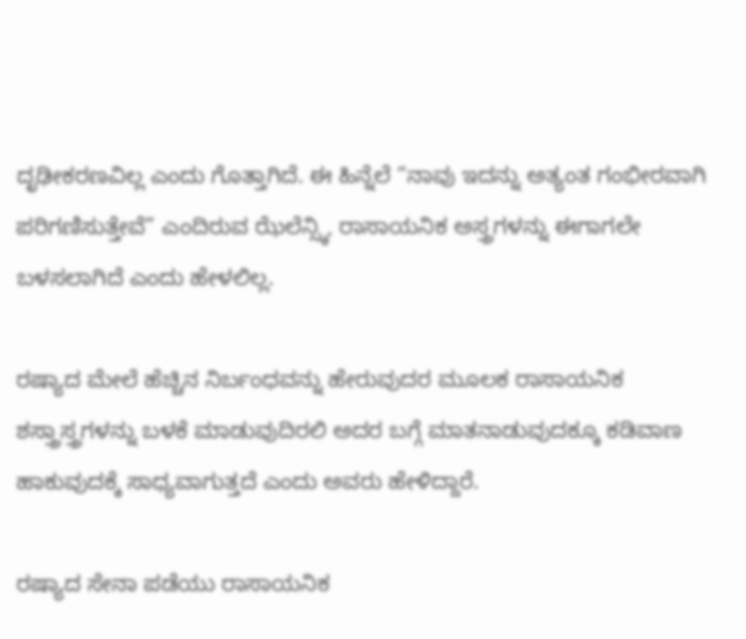ದೃಢೀಕರಣವಿಲ್ಲ ಎಂದು ಗೊತ್ತಾಗಿದೆ. ಈ ಹಿನ್ನೆಲೆ “ನಾವು ಇದನ್ನು ಅತ್ಯಂತ ಗಂಭೀರವಾಗಿ ಪರಿಗಣಿಸುತ್ತೇವೆ” ಎಂದಿರುವ ಝೆಲೆನ್ಸ್ಕಿ, ರಾಸಾಯನಿಕ ಅಸ್ತ್ರಗಳನ್ನು ಈಗಾಗಲೇ ಬಳಸಲಾಗಿದೆ ಎಂದು ಹೇಳಲಿಲ್ಲ.

ರಷ್ಯಾದ ಮೇಲೆ ಹೆಚ್ಚಿನ ನಿರ್ಬಂಧವನ್ನು ಹೇರುವುದರ ಮೂಲಕ ರಾಸಾಯನಿಕ ಶಸ್ತ್ರಾಸ್ತ್ರಗಳನ್ನು ಬಳಕೆ ಮಾಡುವುದಿರಲಿ ಅದರ ಬಗ್ಗೆ ಮಾತನಾಡುವುದಕ್ಕೂ ಕಡಿವಾಣ ಹಾಕುವುದಕ್ಕೆ ಸಾಧ್ಯವಾಗುತ್ತದೆ ಎಂದು ಅವರು ಹೇಳಿದ್ದಾರೆ.

ರಷ್ಯಾದ ಸೇನಾ ಪಡೆಯು ರಾಸಾಯನಿಕ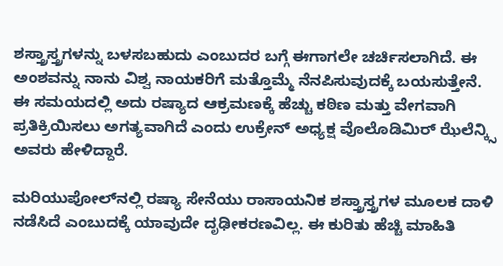ಶಸ್ತ್ರಾಸ್ತ್ರಗಳನ್ನು ಬಳಸಬಹುದು ಎಂಬುದರ ಬಗ್ಗೆ ಈಗಾಗಲೇ ಚರ್ಚಿಸಲಾಗಿದೆ. ಈ ಅಂಶವನ್ನು ನಾನು ವಿಶ್ವ ನಾಯಕರಿಗೆ ಮತ್ತೊಮ್ಮೆ ನೆನಪಿಸುವುದಕ್ಕೆ ಬಯಸುತ್ತೇನೆ. ಈ ಸಮಯದಲ್ಲಿ ಅದು ರಷ್ಯಾದ ಆಕ್ರಮಣಕ್ಕೆ ಹೆಚ್ಚು ಕಠಿಣ ಮತ್ತು ವೇಗವಾಗಿ ಪ್ರತಿಕ್ರಿಯಿಸಲು ಅಗತ್ಯವಾಗಿದೆ ಎಂದು ಉಕ್ರೇನ್ ಅಧ್ಯಕ್ಷ ವೊಲೊಡಿಮಿರ್ ಝೆಲೆನ್ಕ್ಸಿ ಅವರು ಹೇಳಿದ್ದಾರೆ.

ಮರಿಯುಪೋಲ್‌ನಲ್ಲಿ ರಷ್ಯಾ ಸೇನೆಯು ರಾಸಾಯನಿಕ ಶಸ್ತ್ರಾಸ್ತ್ರಗಳ ಮೂಲಕ ದಾಳಿ ನಡೆಸಿದೆ ಎಂಬುದಕ್ಕೆ ಯಾವುದೇ ದೃಢೀಕರಣವಿಲ್ಲ. ಈ ಕುರಿತು ಹೆಚ್ಚಿ ಮಾಹಿತಿ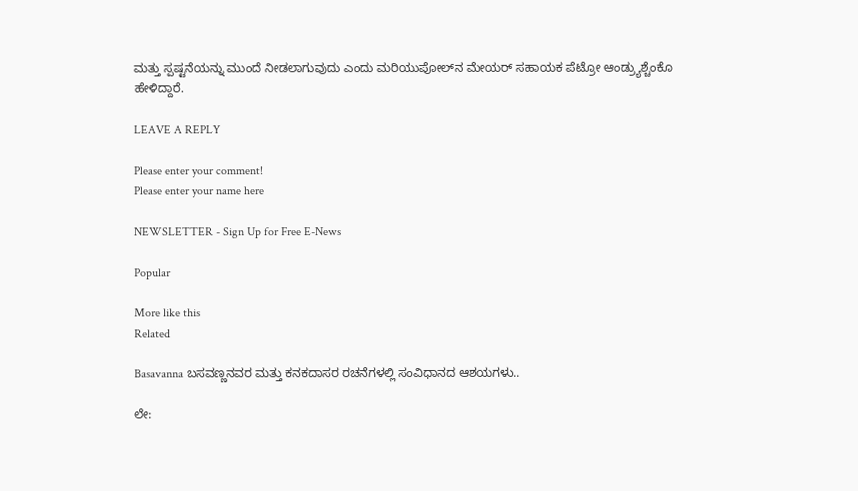ಮತ್ತು ಸ್ಪಷ್ಟನೆಯನ್ನು ಮುಂದೆ ನೀಡಲಾಗುವುದು ಎಂದು ಮರಿಯುಪೋಲ್‌ನ ಮೇಯರ್ ಸಹಾಯಕ ಪೆಟ್ರೋ ಆಂಡ್ರ್ಯುಶ್ಚೆಂಕೊ ಹೇಳಿದ್ದಾರೆ.

LEAVE A REPLY

Please enter your comment!
Please enter your name here

NEWSLETTER - Sign Up for Free E-News

Popular

More like this
Related

Basavanna ಬಸವಣ್ಣನವರ ಮತ್ತು ಕನಕದಾಸರ ರಚನೆಗಳಲ್ಲಿ ಸಂವಿಧಾನದ ಆಶಯಗಳು..

ಲೇ: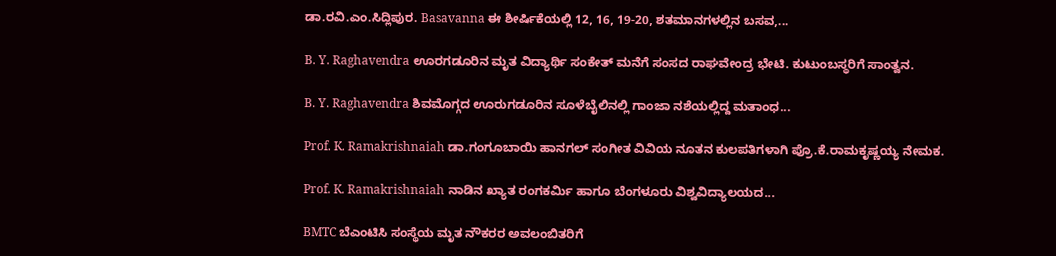ಡಾ.ರವಿ.ಎಂ.ಸಿದ್ಲಿಪುರ. Basavanna ಈ ಶೀರ್ಷಿಕೆಯಲ್ಲಿ 12, 16, 19-20, ಶತಮಾನಗಳಲ್ಲಿನ ಬಸವ,...

B. Y. Raghavendra ಊರಗಡೂರಿನ ಮೃತ ವಿದ್ಯಾರ್ಥಿ ಸಂಕೇತ್ ಮನೆಗೆ ಸಂಸದ ರಾಘವೇಂದ್ರ ಭೇಟಿ. ಕುಟುಂಬಸ್ಥರಿಗೆ ಸಾಂತ್ವನ.

B. Y. Raghavendra ಶಿವಮೊಗ್ಗದ ಊರುಗಡೂರಿನ ಸೂಳೆಬೈಲಿನಲ್ಲಿ ಗಾಂಜಾ ನಶೆಯಲ್ಲಿದ್ದ ಮತಾಂಧ...

Prof. K. Ramakrishnaiah ಡಾ.ಗಂಗೂಬಾಯಿ ಹಾನಗಲ್ ಸಂಗೀತ ವಿವಿಯ ನೂತನ ಕುಲಪತಿಗಳಾಗಿ ಪ್ರೊ.ಕೆ.ರಾಮಕೃಷ್ಣಯ್ಯ ನೇಮಕ.

Prof. K. Ramakrishnaiah ನಾಡಿನ ಖ್ಯಾತ ರಂಗಕರ್ಮಿ ಹಾಗೂ ಬೆಂಗಳೂರು ವಿಶ್ವವಿದ್ಯಾಲಯದ...

BMTC ಬೆಎಂಟಿಸಿ ಸಂಸ್ಥೆಯ ಮೃತ ನೌಕರರ ಅವಲಂಬಿತರಿಗೆ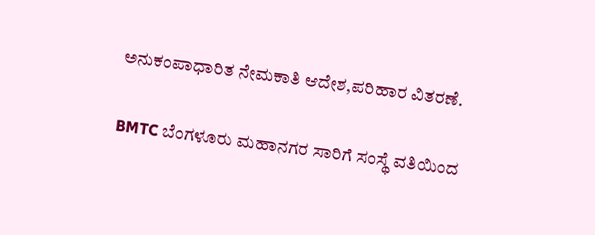ಅನುಕಂಪಾಧಾರಿತ ನೇಮಕಾತಿ ಆದೇಶ,ಪರಿಹಾರ ವಿತರಣೆ.

BMTC ಬೆಂಗಳೂರು ಮಹಾನಗರ ಸಾರಿಗೆ ಸಂಸ್ಥೆ ವತಿಯಿಂದ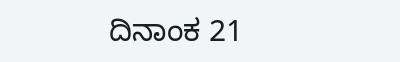ದಿನಾಂಕ 21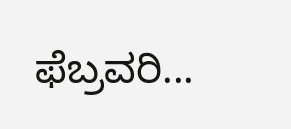ಫೆಬ್ರವರಿ...